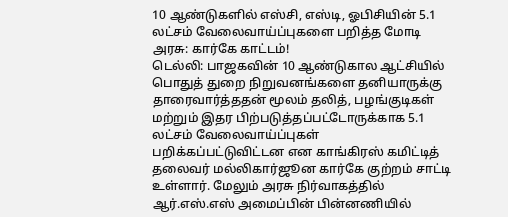10 ஆண்டுகளில் எஸ்சி, எஸ்டி, ஓபிசியின் 5.1 லட்சம் வேலைவாய்ப்புகளை பறித்த மோடி அரசு: கார்கே காட்டம்!
டெல்லி: பாஜகவின் 10 ஆண்டுகால ஆட்சியில் பொதுத் துறை நிறுவனங்களை தனியாருக்கு தாரைவார்த்ததன் மூலம் தலித், பழங்குடிகள் மற்றும் இதர பிற்படுத்தப்பட்டோருக்காக 5.1 லட்சம் வேலைவாய்ப்புகள் பறிக்கப்பட்டுவிட்டன என காங்கிரஸ் கமிட்டித் தலைவர் மல்லிகார்ஜூன கார்கே குற்றம் சாட்டி உள்ளார். மேலும் அரசு நிர்வாகத்தில் ஆர்.எஸ்.எஸ் அமைப்பின் பின்னணியில்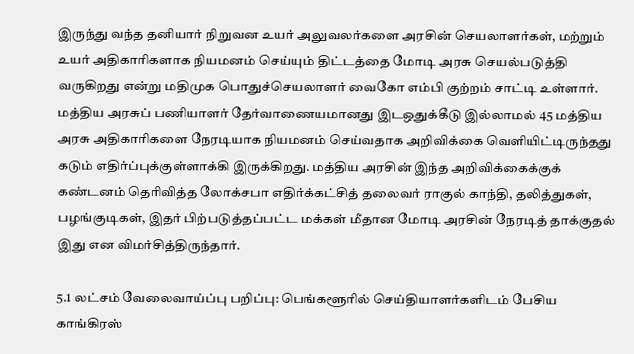இருந்து வந்த தனியார் நிறுவன உயர் அலுவலர்களை அரசின் செயலாளர்கள், மற்றும் உயர் அதிகாரிகளாக நியமனம் செய்யும் திட்டத்தை மோடி அரசு செயல்படுத்தி வருகிறது என்று மதிமுக பொதுச்செயலாளர் வைகோ எம்பி குற்றம் சாட்டி உள்ளார்.
மத்திய அரசுப் பணியாளர் தேர்வாணையமானது இடஒதுக்கீடு இல்லாமல் 45 மத்திய அரசு அதிகாரிகளை நேரடியாக நியமனம் செய்வதாக அறிவிக்கை வெளியிட்டிருந்தது கடும் எதிர்ப்புக்குள்ளாக்கி இருக்கிறது. மத்திய அரசின் இந்த அறிவிக்கைக்குக் கண்டனம் தெரிவித்த லோக்சபா எதிர்க்கட்சித் தலைவர் ராகுல் காந்தி, தலித்துகள், பழங்குடிகள், இதர் பிற்படுத்தப்பட்ட மக்கள் மீதான மோடி அரசின் நேரடித் தாக்குதல் இது என விமர்சித்திருந்தார்.

5.1 லட்சம் வேலைவாய்ப்பு பறிப்பு: பெங்களூரில் செய்தியாளர்களிடம் பேசிய காங்கிரஸ்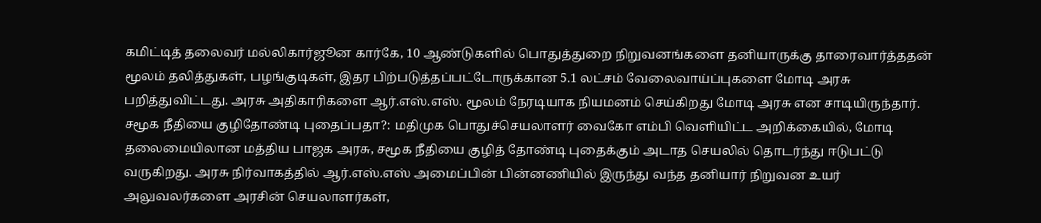கமிட்டித் தலைவர் மல்லிகார்ஜூன கார்கே, 10 ஆண்டுகளில் பொதுத்துறை நிறுவனங்களை தனியாருக்கு தாரைவார்த்ததன் மூலம் தலித்துகள், பழங்குடிகள், இதர பிற்படுத்தப்பட்டோருக்கான 5.1 லட்சம் வேலைவாய்ப்புகளை மோடி அரசு பறித்துவிட்டது. அரசு அதிகாரிகளை ஆர்.எஸ்.எஸ். மூலம் நேரடியாக நியமனம் செய்கிறது மோடி அரசு என சாடியிருந்தார்.
சமூக நீதியை குழிதோண்டி புதைப்பதா?: மதிமுக பொதுச்செயலாளர் வைகோ எம்பி வெளியிட்ட அறிக்கையில், மோடி தலைமையிலான மத்திய பாஜக அரசு, சமூக நீதியை குழித் தோண்டி புதைக்கும் அடாத செயலில் தொடர்ந்து ஈடுபட்டு வருகிறது. அரசு நிர்வாகத்தில் ஆர்.எஸ்.எஸ் அமைப்பின் பின்னணியில் இருந்து வந்த தனியார் நிறுவன உயர் அலுவலர்களை அரசின் செயலாளர்கள்,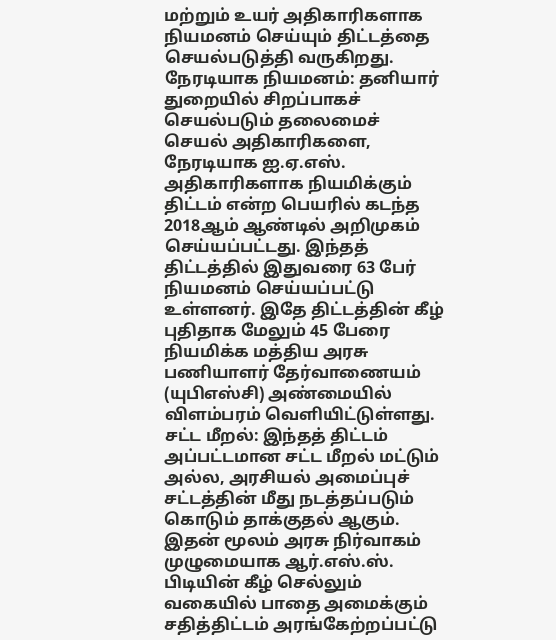மற்றும் உயர் அதிகாரிகளாக நியமனம் செய்யும் திட்டத்தை செயல்படுத்தி வருகிறது.
நேரடியாக நியமனம்: தனியார் துறையில் சிறப்பாகச் செயல்படும் தலைமைச் செயல் அதிகாரிகளை, நேரடியாக ஐ.ஏ.எஸ். அதிகாரிகளாக நியமிக்கும் திட்டம் என்ற பெயரில் கடந்த 2018ஆம் ஆண்டில் அறிமுகம் செய்யப்பட்டது. இந்தத் திட்டத்தில் இதுவரை 63 பேர் நியமனம் செய்யப்பட்டு உள்ளனர். இதே திட்டத்தின் கீழ் புதிதாக மேலும் 45 பேரை நியமிக்க மத்திய அரசு பணியாளர் தேர்வாணையம் (யுபிஎஸ்சி) அண்மையில் விளம்பரம் வெளியிட்டுள்ளது.
சட்ட மீறல்: இந்தத் திட்டம் அப்பட்டமான சட்ட மீறல் மட்டும் அல்ல, அரசியல் அமைப்புச் சட்டத்தின் மீது நடத்தப்படும் கொடும் தாக்குதல் ஆகும். இதன் மூலம் அரசு நிர்வாகம் முழுமையாக ஆர்.எஸ்.ஸ். பிடியின் கீழ் செல்லும் வகையில் பாதை அமைக்கும் சதித்திட்டம் அரங்கேற்றப்பட்டு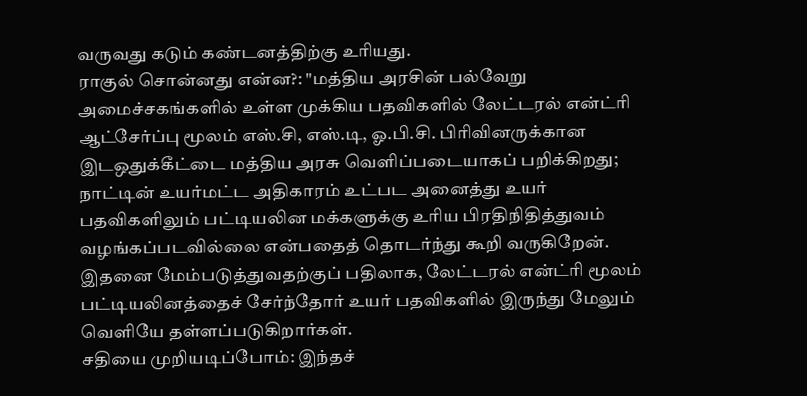வருவது கடும் கண்டனத்திற்கு உரியது.
ராகுல் சொன்னது என்ன?: "மத்திய அரசின் பல்வேறு அமைச்சகங்களில் உள்ள முக்கிய பதவிகளில் லேட்டரல் என்ட்ரி ஆட்சேர்ப்பு மூலம் எஸ்.சி, எஸ்.டி, ஓ.பி.சி. பிரிவினருக்கான இடஒதுக்கீட்டை மத்திய அரசு வெளிப்படையாகப் பறிக்கிறது; நாட்டின் உயர்மட்ட அதிகாரம் உட்பட அனைத்து உயர் பதவிகளிலும் பட்டியலின மக்களுக்கு உரிய பிரதிநிதித்துவம் வழங்கப்படவில்லை என்பதைத் தொடர்ந்து கூறி வருகிறேன். இதனை மேம்படுத்துவதற்குப் பதிலாக, லேட்டரல் என்ட்ரி மூலம் பட்டியலினத்தைச் சேர்ந்தோர் உயர் பதவிகளில் இருந்து மேலும் வெளியே தள்ளப்படுகிறார்கள்.
சதியை முறியடிப்போம்: இந்தச்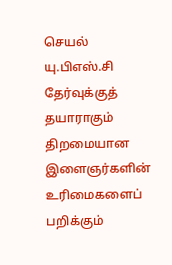செயல் யு.பிஎஸ்.சி தேர்வுக்குத் தயாராகும் திறமையான இளைஞர்களின் உரிமைகளைப் பறிக்கும்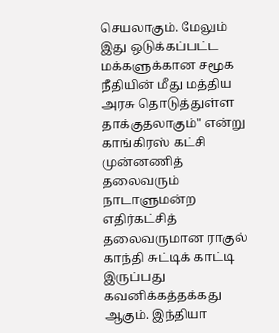செயலாகும். மேலும் இது ஒடுக்கப்பட்ட மக்களுக்கான சமூக நீதியின் மீது மத்திய அரசு தொடுத்துள்ள தாக்குதலாகும்" என்று காங்கிரஸ் கட்சி முன்னணித் தலைவரும் நாடாளுமன்ற எதிர்கட்சித் தலைவருமான ராகுல் காந்தி சுட்டிக் காட்டி இருப்பது கவனிக்கத்தக்கது ஆகும். இந்தியா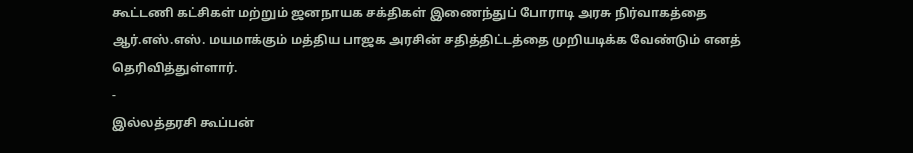கூட்டணி கட்சிகள் மற்றும் ஜனநாயக சக்திகள் இணைந்துப் போராடி அரசு நிர்வாகத்தை ஆர்.எஸ்.எஸ். மயமாக்கும் மத்திய பாஜக அரசின் சதித்திட்டத்தை முறியடிக்க வேண்டும் எனத் தெரிவித்துள்ளார்.
-
இல்லத்தரசி கூப்பன்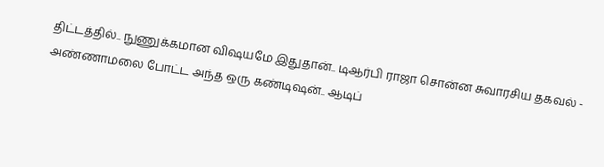திட்டத்தில்.. நுணுக்கமான விஷயமே இதுதான்.. டிஆர்பி ராஜா சொன்ன சுவாரசிய தகவல் -
அண்ணாமலை போட்ட அந்த ஒரு கண்டிஷன்.. ஆடிப்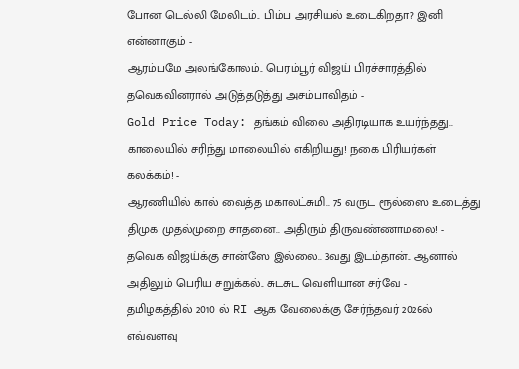போன டெல்லி மேலிடம்.. பிம்ப அரசியல் உடைகிறதா? இனி என்னாகும் -
ஆரம்பமே அலங்கோலம்.. பெரம்பூர் விஜய் பிரச்சாரத்தில் தவெகவினரால் அடுத்தடுத்து அசம்பாவிதம் -
Gold Price Today: தங்கம் விலை அதிரடியாக உயர்ந்தது.. காலையில் சரிந்து மாலையில் எகிறியது! நகை பிரியர்கள் கலக்கம்! -
ஆரணியில் கால் வைத்த மகாலட்சுமி.. 75 வருட ரூல்ஸை உடைத்து திமுக முதல்முறை சாதனை.. அதிரும் திருவண்ணாமலை! -
தவெக விஜய்க்கு சான்ஸே இல்லை.. 3வது இடம்தான்.. ஆனால் அதிலும் பெரிய சறுக்கல்.. சுடசுட வெளியான சர்வே -
தமிழகத்தில் 2010 ல் RI ஆக வேலைக்கு சேர்ந்தவர் 2026ல் எவ்வளவு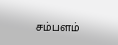சம்பளம்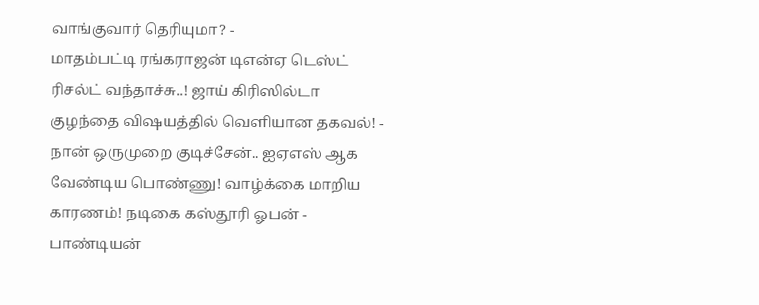வாங்குவார் தெரியுமா? -
மாதம்பட்டி ரங்கராஜன் டிஎன்ஏ டெஸ்ட் ரிசல்ட் வந்தாச்சு..! ஜாய் கிரிஸில்டா குழந்தை விஷயத்தில் வெளியான தகவல்! -
நான் ஒருமுறை குடிச்சேன்.. ஐஏஎஸ் ஆக வேண்டிய பொண்ணு! வாழ்க்கை மாறிய காரணம்! நடிகை கஸ்தூரி ஓபன் -
பாண்டியன்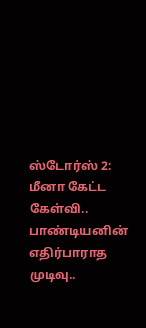ஸ்டோர்ஸ் 2: மீனா கேட்ட கேள்வி.. பாண்டியனின் எதிர்பாராத முடிவு..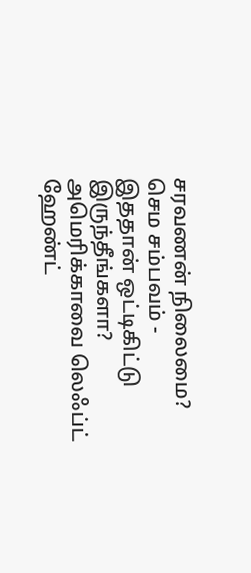சரவணன் நிலைமை? செம சம்பவம் -
இததான் ஒட்டிகிட்டு இருந்தீங்களா? அமெரிக்காவை லெஃப்ட் ஹேண்ட்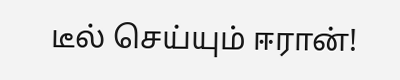டீல் செய்யும் ஈரான்!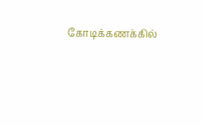கோடிக்கணக்கில்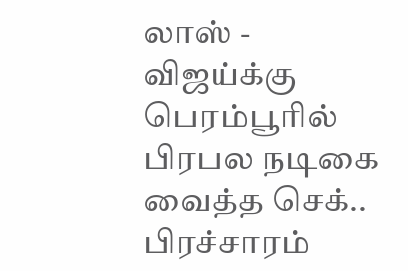லாஸ் -
விஜய்க்கு பெரம்பூரில் பிரபல நடிகை வைத்த செக்.. பிரச்சாரம்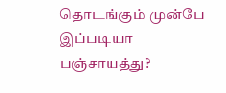தொடங்கும் முன்பே இப்படியா பஞ்சாயத்து?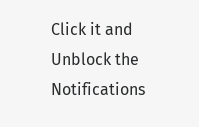Click it and Unblock the Notifications